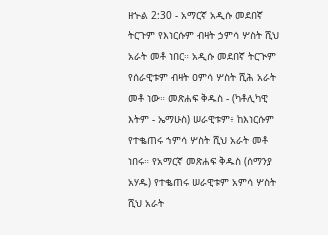ዘኍል 2:30 - አማርኛ አዲሱ መደበኛ ትርጉም የእነርሱም ብዛት ኃምሳ ሦስት ሺህ አራት መቶ ነበር። አዲሱ መደበኛ ትርጒም የሰራዊቱም ብዛት ዐምሳ ሦስት ሺሕ አራት መቶ ነው። መጽሐፍ ቅዱስ - (ካቶሊካዊ እትም - ኤማሁስ) ሠራዊቱም፥ ከእነርሱም የተቈጠሩ ኀምሳ ሦስት ሺህ አራት መቶ ነበሩ። የአማርኛ መጽሐፍ ቅዱስ (ሰማንያ አሃዱ) የተቈጠሩ ሠራዊቱም አምሳ ሦስት ሺህ አራት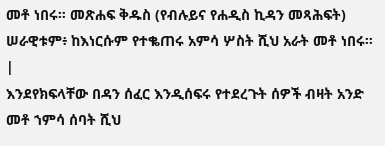መቶ ነበሩ። መጽሐፍ ቅዱስ (የብሉይና የሐዲስ ኪዳን መጻሕፍት) ሠራዊቱም፥ ከእነርሱም የተቈጠሩ አምሳ ሦስት ሺህ አራት መቶ ነበሩ። |
እንደየክፍላቸው በዳን ሰፈር እንዲሰፍሩ የተደረጉት ሰዎች ብዛት አንድ መቶ ኀምሳ ሰባት ሺህ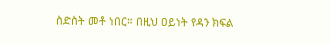ስድስት መቶ ነበር። በዚህ ዐይነት የዳን ክፍል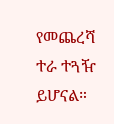የመጨረሻ ተራ ተጓዥ ይሆናል።